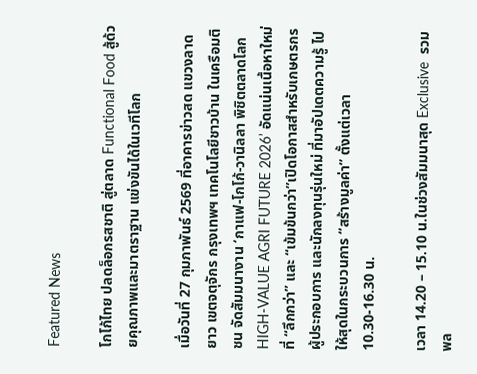Featured News

โกโก้ไทย ปลดล็อกรสชาติ สู่ตลาด Functional Food สู้ด้วยคุณภาพและมาตราฐาน แข่งขันได้ในเวทีโลก

เมื่อวันที่ 27 กุมภาพันธ์ 2569 ที่อาคารข่าวสด แขวงลาดยาว เขตจตุจักร กรุงเทพฯ เทคโนโลยีชาวบ้าน ในเครือมติชน จัดสัมมนางาน ‘กาแฟ-โกโก้-วานิลลา พิชิตตลาดโลก HIGH-VALUE AGRI FUTURE 2026’ อัดแน่นเนื้อหาใหม่ที่ “ลึกกว่า” และ “เข้มข้นกว่า”เปิดโอกาสสำหรับเกษตรกร ผู้ประกอบการ และนักลงทุนรุ่นใหม่ ที่มาอัปเดตความรู้ ไปให้สุดในกระบวนการ “สร้างมูลค่า” ตั้งแต่เวลา 10.30-16.30 น.

เวลา 14.20 – 15.10 น.ในช่วงสัมมนาสุด Exclusive  รวมพล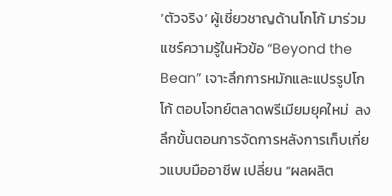‘ตัวจริง’ ผู้เชี่ยวชาญด้านโกโก้ มาร่วมแชร์ความรู้ในหัวข้อ “Beyond the Bean” เจาะลึกการหมักและแปรรูปโกโก้ ตอบโจทย์ตลาดพรีเมียมยุคใหม่  ลงลึกขั้นตอนการจัดการหลังการเก็บเกี่ยวแบบมืออาชีพ เปลี่ยน “ผลผลิต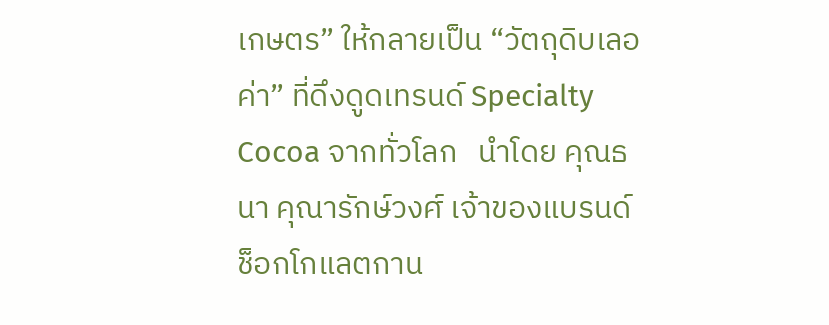เกษตร” ให้กลายเป็น “วัตถุดิบเลอค่า” ที่ดึงดูดเทรนด์ Specialty Cocoa จากทั่วโลก   นำโดย คุณธนา คุณารักษ์วงศ์ เจ้าของแบรนด์ช็อกโกแลตกาน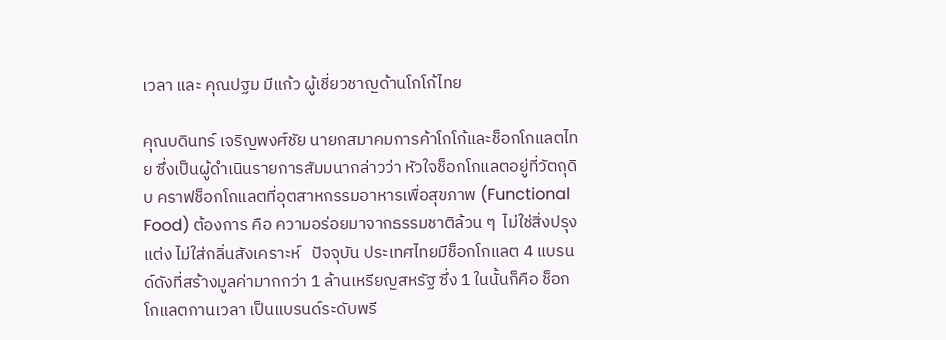เวลา และ คุณปฐม มีแก้ว ผู้เชี่ยวชาญด้านโกโก้ไทย

คุณบดินทร์ เจริญพงศ์ชัย นายกสมาคมการค้าโกโก้และช็อกโกแลตไทย ซึ่งเป็นผู้ดำเนินรายการสัมมนากล่าวว่า หัวใจช็อกโกแลตอยู่ที่วัตถุดิบ คราฟช็อกโกแลตที่อุตสาหกรรมอาหารเพื่อสุขภาพ (Functional Food) ต้องการ คือ ความอร่อยมาจากธรรมชาติล้วน ๆ  ไม่ใช่สิ่งปรุงแต่ง ไม่ใส่กลิ่นสังเคราะห์   ปัจจุบัน ประเทศไทยมีช็อกโกแลต 4 แบรนด์ดังที่สร้างมูลค่ามากกว่า 1 ล้านเหรียญสหรัฐ ซึ่ง 1 ในนั้นก็คือ ช็อกโกแลตกานเวลา เป็นแบรนด์ระดับพรี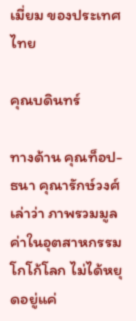เมี่ยม ของประเทศไทย

คุณบดินทร์

ทางด้าน คุณท็อป-ธนา คุณารักษ์วงศ์ เล่าว่า ภาพรวมมูลค่าในอุตสาหกรรมโกโก้โลก ไม่ได้หยุดอยู่แค่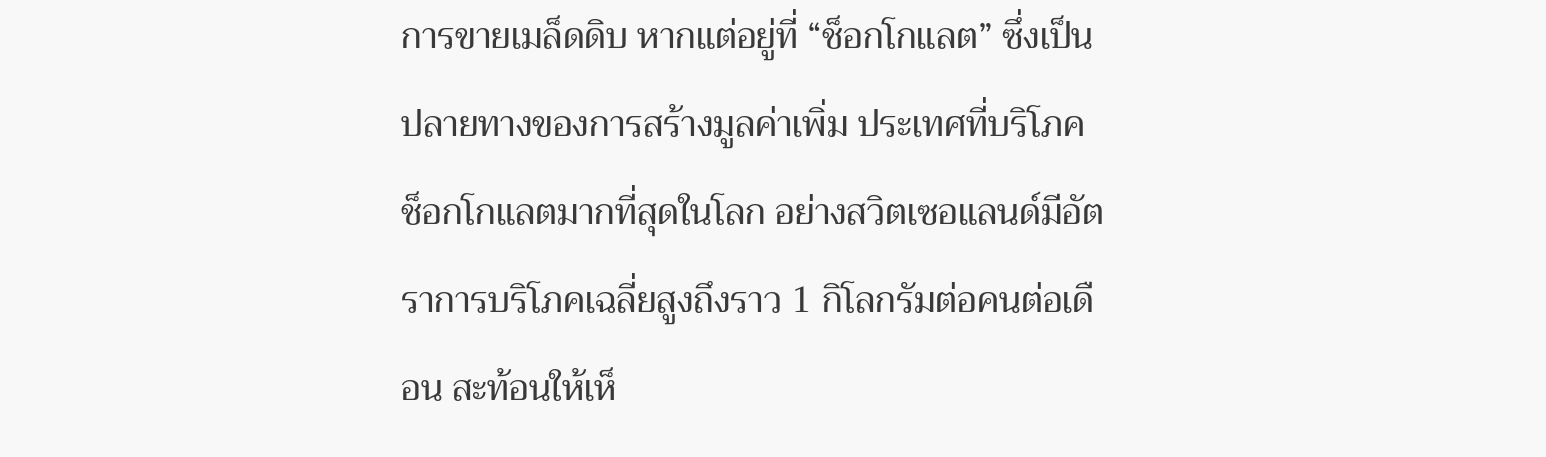การขายเมล็ดดิบ หากแต่อยู่ที่ “ช็อกโกแลต” ซึ่งเป็นปลายทางของการสร้างมูลค่าเพิ่ม ประเทศที่บริโภคช็อกโกแลตมากที่สุดในโลก อย่างสวิตเซอแลนด์มีอัตราการบริโภคเฉลี่ยสูงถึงราว 1 กิโลกรัมต่อคนต่อเดือน สะท้อนให้เห็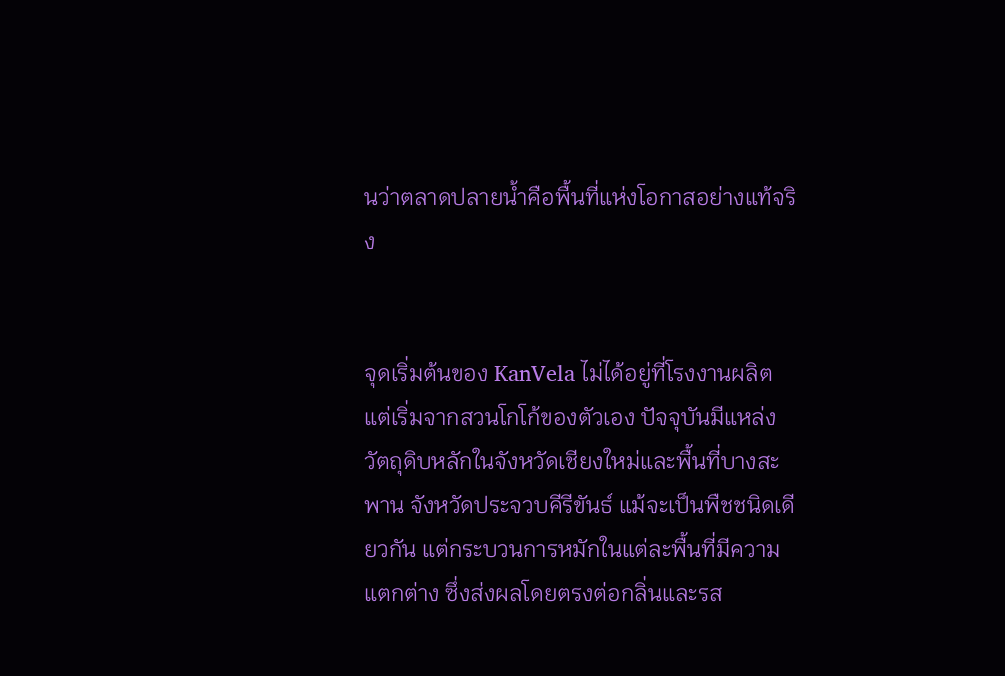นว่าตลาดปลายน้ำคือพื้นที่แห่งโอกาสอย่างแท้จริง


จุดเริ่มต้นของ KanVela ไม่ได้อยู่ที่โรงงานผลิต แต่เริ่มจากสวนโกโก้ของตัวเอง ปัจจุบันมีแหล่งวัตถุดิบหลักในจังหวัดเชียงใหม่และพื้นที่บางสะพาน จังหวัดประจวบคีรีขันธ์ แม้จะเป็นพืชชนิดเดียวกัน แต่กระบวนการหมักในแต่ละพื้นที่มีความแตกต่าง ซึ่งส่งผลโดยตรงต่อกลิ่นและรส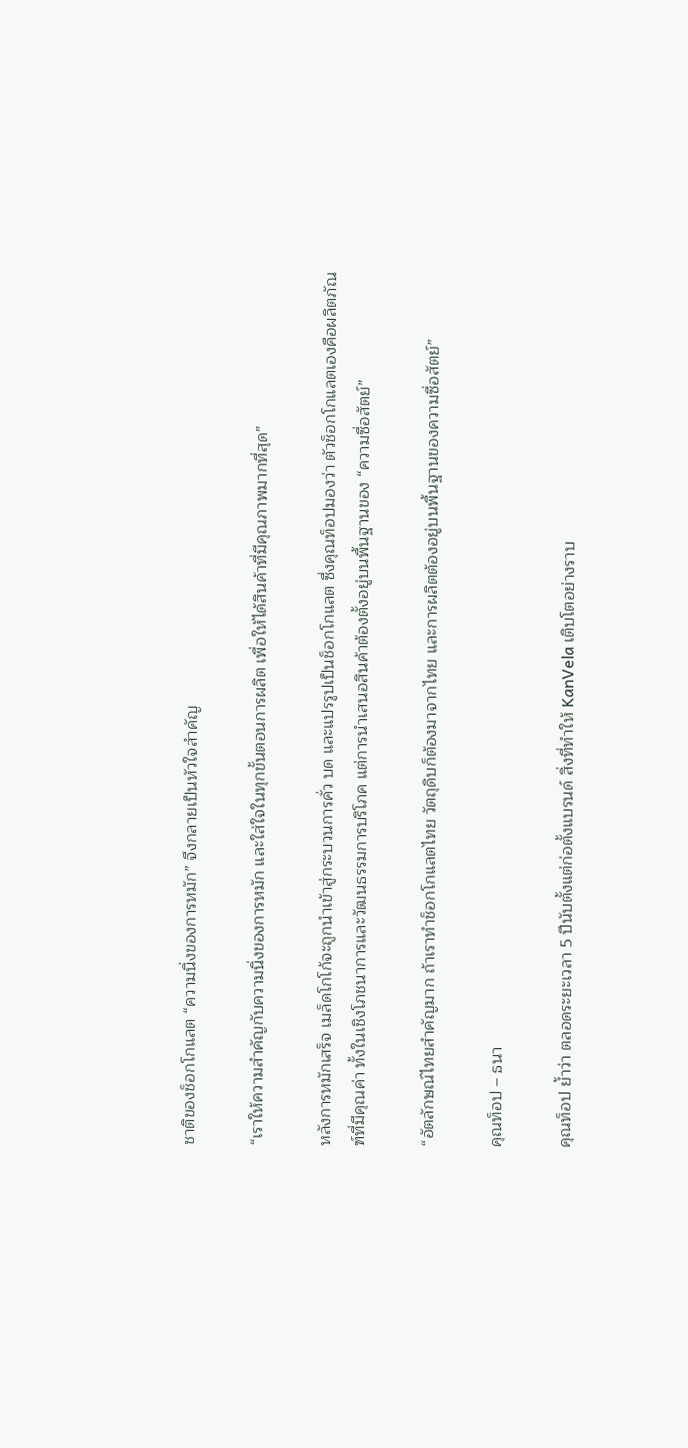ชาติของช็อกโกแลต “ความนิ่งของการหมัก” จึงกลายเป็นหัวใจสำคัญ

“เราให้ความสำคัญกับความนิ่งของการหมัก และใส่ใจในทุกขั้นตอนการผลิต เพื่อให้ได้สินค้าที่มีคุณภาพมากที่สุด”

หลังการหมักเสร็จ เมล็ดโกโก้จะถูกนำเข้าสู่กระบวนการคั่ว บด และแปรรูปเป็นช็อกโกแลต ซึ่งคุณท็อปมองว่า ตัวช็อกโกแลตเองคือผลิตภัณฑ์ที่มีคุณค่า ทั้งในเชิงโภชนาการและวัฒนธรรมการบริโภค แต่การนำเสนอสินค้าต้องตั้งอยู่บนพื้นฐานของ “ความซื่อสัตย์”

“อัตลักษณ์ไทยสำคัญมาก ถ้าเราทำช็อกโกแลตไทย วัตถุดิบก็ต้องมาจากไทย และการผลิตต้องอยู่บนพื้นฐานของความซื่อสัตย์”

คุณท็อป – ธนา

คุณท็อป ย้ำว่า ตลอดระยะเวลา 5 ปีนับตั้งแต่ก่อตั้งแบรนด์ สิ่งที่ทำให้ KanVela เติบโตอย่างราบ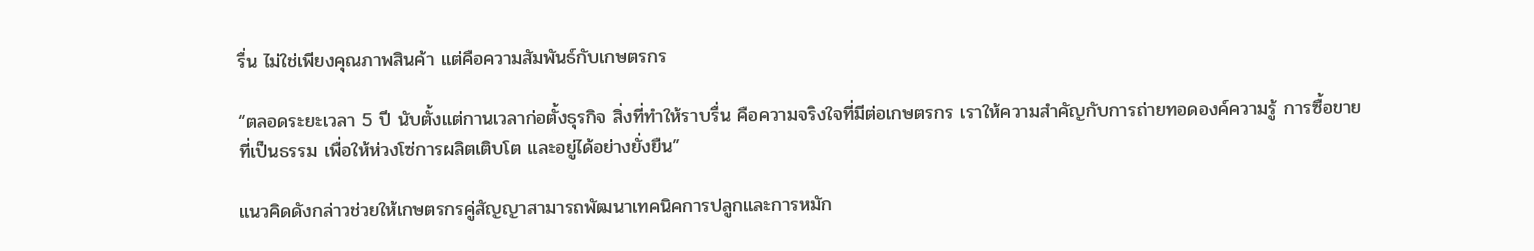รื่น ไม่ใช่เพียงคุณภาพสินค้า แต่คือความสัมพันธ์กับเกษตรกร

“ตลอดระยะเวลา 5 ปี นับตั้งแต่กานเวลาก่อตั้งธุรกิจ สิ่งที่ทำให้ราบรื่น คือความจริงใจที่มีต่อเกษตรกร เราให้ความสำคัญกับการถ่ายทอดองค์ความรู้ การซื้อขายที่เป็นธรรม เพื่อให้ห่วงโซ่การผลิตเติบโต และอยู่ได้อย่างยั่งยืน”

แนวคิดดังกล่าวช่วยให้เกษตรกรคู่สัญญาสามารถพัฒนาเทคนิคการปลูกและการหมัก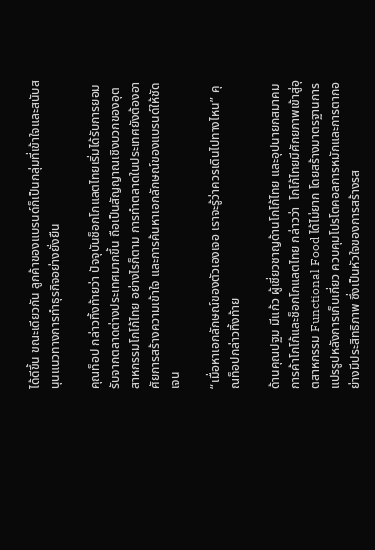ได้ดีขึ้น ขณะเดียวกัน ลูกค้าของแบรนด์ก็เป็นกลุ่มที่เข้าใจและสนับสนุนแนวทางการทำธุรกิจอย่างยั่งยืน

คุณท็อป กล่าวทิ้งท้ายว่า ปัจจุบันช็อกโกแลตไทยเริ่มได้รับการยอมรับจากตลาดต่างประเทศมากขึ้น ถือเป็นสัญญาณเชิงบวกของอุตสาหกรรมโกโก้ไทย อย่างไรก็ตาม การทำตลาดในประเทศยังต้องอาศัยการสร้างความเข้าใจ และการค้นหาเอกลักษณ์ของแบรนด์ให้ชัดเจน

“เมื่อหาเอกลักษณ์ของตัวเองเจอ เราจะรู้ว่าควรเดินไปทางไหน” คุณท็อปกล่าวทิ้งท้าย

ด้านคุณปฐม มีแก้ว ผู้เชี่ยวชาญด้านโกโก้ไทย และอุปนายกสมาคมการค้าโกโก้และช็อกโกแลตไทย กล่าวว่า  โกโก้ไทยมีศักยภาพเข้าสู่อุตสาหกรรม Functional Food ได้ไม่ยาก โดยสร้างมาตรฐานการแปรรูปหลังการเก็บเกี่ยว ควบคุมโปรโตคอลการหมักและการตากอย่างมีประสิทธิภาพ ซึ่งเป็นหัวใจของการสร้างรส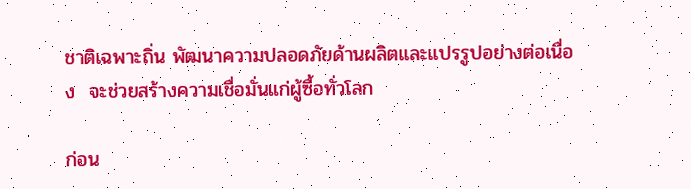ชาติเฉพาะถิ่น พัฒนาความปลอดภัยด้านผลิตและแปรรูปอย่างต่อเนื่อง  จะช่วยสร้างความเชื่อมั่นแก่ผู้ซื้อทั่วโลก

ก่อน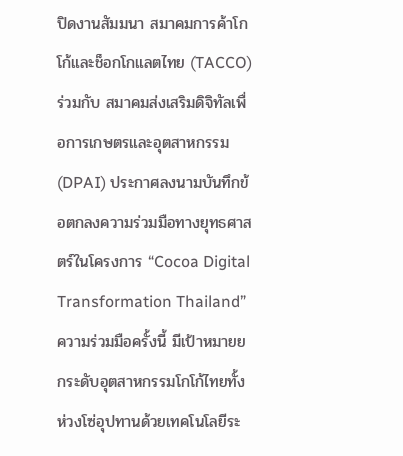ปิดงานสัมมนา สมาคมการค้าโกโก้และช็อกโกแลตไทย (TACCO) ร่วมกับ สมาคมส่งเสริมดิจิทัลเพื่อการเกษตรและอุตสาหกรรม (DPAI) ประกาศลงนามบันทึกข้อตกลงความร่วมมือทางยุทธศาสตร์ในโครงการ “Cocoa Digital Transformation Thailand” ความร่วมมือครั้งนี้ มีเป้าหมายยกระดับอุตสาหกรรมโกโก้ไทยทั้งห่วงโซ่อุปทานด้วยเทคโนโลยีระ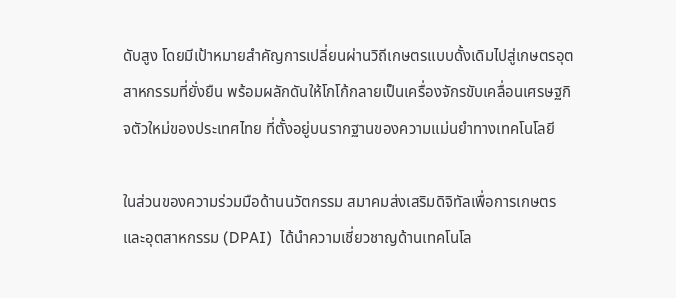ดับสูง โดยมีเป้าหมายสำคัญการเปลี่ยนผ่านวิถีเกษตรแบบดั้งเดิมไปสู่เกษตรอุตสาหกรรมที่ยั่งยืน พร้อมผลักดันให้โกโก้กลายเป็นเครื่องจักรขับเคลื่อนเศรษฐกิจตัวใหม่ของประเทศไทย ที่ตั้งอยู่บนรากฐานของความแม่นยำทางเทคโนโลยี

ในส่วนของความร่วมมือด้านนวัตกรรม สมาคมส่งเสริมดิจิทัลเพื่อการเกษตรและอุตสาหกรรม (DPAI)  ได้นำความเชี่ยวชาญด้านเทคโนโล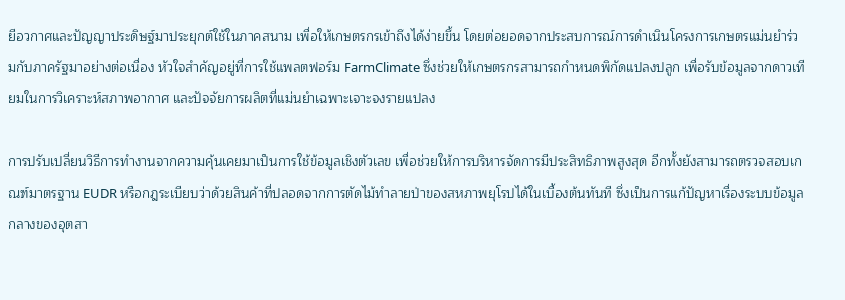ยีอวกาศและปัญญาประดิษฐ์มาประยุกต์ใช้ในภาคสนาม เพื่อให้เกษตรกรเข้าถึงได้ง่ายขึ้น โดยต่อยอดจากประสบการณ์การดำเนินโครงการเกษตรแม่นยำร่วมกับภาครัฐมาอย่างต่อเนื่อง หัวใจสำคัญอยู่ที่การใช้แพลตฟอร์ม FarmClimate ซึ่งช่วยให้เกษตรกรสามารถกำหนดพิกัดแปลงปลูก เพื่อรับข้อมูลจากดาวเทียมในการวิเคราะห์สภาพอากาศ และปัจจัยการผลิตที่แม่นยำเฉพาะเจาะจงรายแปลง

การปรับเปลี่ยนวิธีการทำงานจากความคุ้นเคยมาเป็นการใช้ข้อมูลเชิงตัวเลข เพื่อช่วยให้การบริหารจัดการมีประสิทธิภาพสูงสุด อีกทั้งยังสามารถตรวจสอบเกณฑ์มาตรฐาน EUDR หรือกฎระเบียบว่าด้วยสินค้าที่ปลอดจากการตัดไม้ทำลายป่าของสหภาพยุโรปได้ในเบื้องต้นทันที ซึ่งเป็นการแก้ปัญหาเรื่องระบบข้อมูลกลางของอุตสา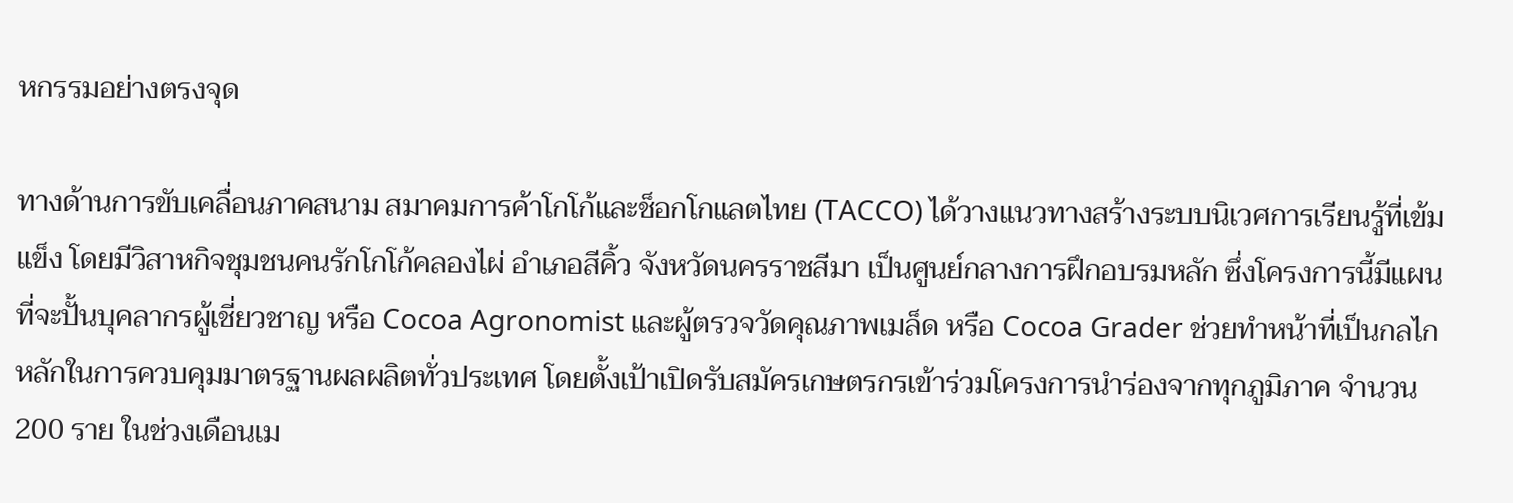หกรรมอย่างตรงจุด

ทางด้านการขับเคลื่อนภาคสนาม สมาคมการค้าโกโก้และช็อกโกแลตไทย (TACCO) ได้วางแนวทางสร้างระบบนิเวศการเรียนรู้ที่เข้มแข็ง โดยมีวิสาหกิจชุมชนคนรักโกโก้คลองไผ่ อำเภอสีคิ้ว จังหวัดนครราชสีมา เป็นศูนย์กลางการฝึกอบรมหลัก ซึ่งโครงการนี้มีแผนที่จะปั้นบุคลากรผู้เชี่ยวชาญ หรือ Cocoa Agronomist และผู้ตรวจวัดคุณภาพเมล็ด หรือ Cocoa Grader ช่วยทำหน้าที่เป็นกลไกหลักในการควบคุมมาตรฐานผลผลิตทั่วประเทศ โดยตั้งเป้าเปิดรับสมัครเกษตรกรเข้าร่วมโครงการนำร่องจากทุกภูมิภาค จำนวน 200 ราย ในช่วงเดือนเม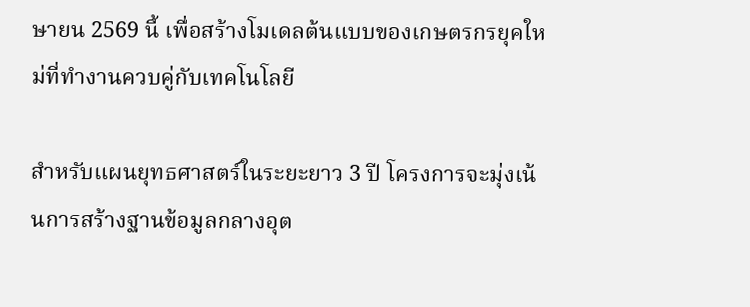ษายน 2569 นี้ เพื่อสร้างโมเดลต้นแบบของเกษตรกรยุคใหม่ที่ทำงานควบคู่กับเทคโนโลยี

สำหรับแผนยุทธศาสตร์ในระยะยาว 3 ปี โครงการจะมุ่งเน้นการสร้างฐานข้อมูลกลางอุต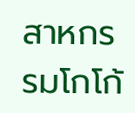สาหกรรมโกโก้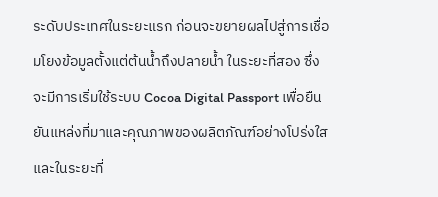ระดับประเทศในระยะแรก ก่อนจะขยายผลไปสู่การเชื่อมโยงข้อมูลตั้งแต่ต้นน้ำถึงปลายน้ำ ในระยะที่สอง ซึ่งจะมีการเริ่มใช้ระบบ Cocoa Digital Passport เพื่อยืนยันแหล่งที่มาและคุณภาพของผลิตภัณฑ์อย่างโปร่งใส และในระยะที่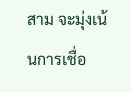สาม จะมุ่งเน้นการเชื่อ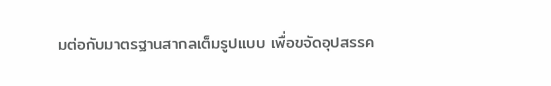มต่อกับมาตรฐานสากลเต็มรูปแบบ เพื่อขจัดอุปสรรค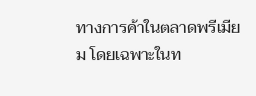ทางการค้าในตลาดพรีเมียม โดยเฉพาะในท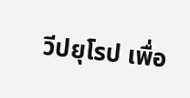วีปยุโรป เพื่อ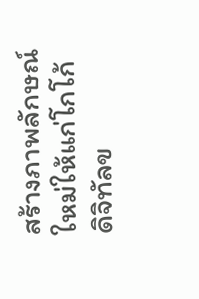สร้างภาพลักษณ์ใหม่ให้แก่โกโก้ดิจิทัลข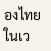องไทยในเว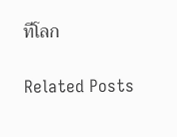ทีโลก

Related Posts